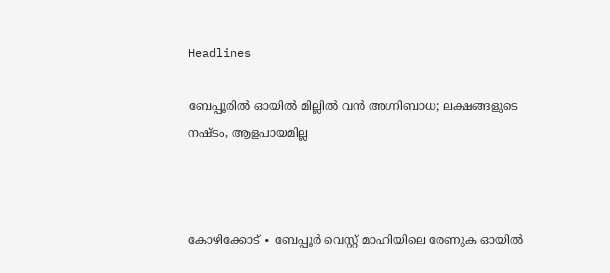Headlines

ബേപ്പൂരിൽ ഓയിൽ മില്ലിൽ വൻ അഗ്നിബാധ; ലക്ഷങ്ങളുടെ നഷ്ടം, ആളപായമില്ല



കോഴിക്കോട് ∙ ബേപ്പൂർ വെസ്റ്റ് മാഹിയിലെ രേണുക ഓയിൽ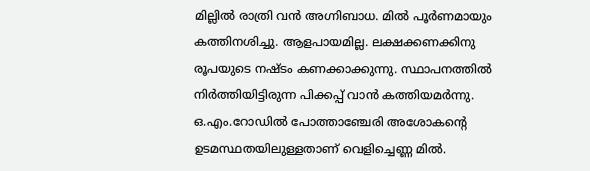മില്ലിൽ രാത്രി വൻ അഗ്നിബാധ. മിൽ പൂർണമായും കത്തിനശിച്ചു. ആളപായമില്ല. ലക്ഷക്കണക്കിനു രൂപയുടെ നഷ്ടം കണക്കാക്കുന്നു. സ്ഥാപനത്തിൽ നിർത്തിയിട്ടിരുന്ന പിക്കപ്പ് വാൻ കത്തിയമർന്നു. ഒ.എം.റോഡിൽ പോത്താഞ്ചേരി അശോകന്റെ ഉടമസ്ഥതയിലുള്ളതാണ് വെളിച്ചെണ്ണ മിൽ.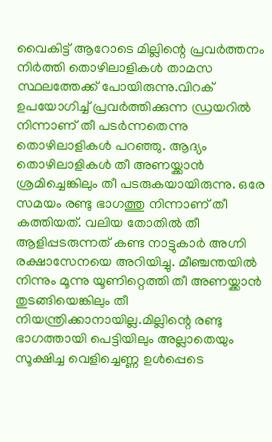വൈകിട്ട് ആറോടെ മില്ലിന്റെ പ്രവർത്തനം നിർത്തി തൊഴിലാളികൾ താമസ സ്ഥലത്തേക്ക് പോയിരുന്നു.വിറക് ഉപയോഗിച്ച് പ്രവർത്തിക്കുന്ന ഡ്രയറിൽ നിന്നാണ് തീ പടർന്നതെന്നു തൊഴിലാളികൾ പറഞ്ഞു. ആദ്യം തൊഴിലാളികൾ തീ അണയ്ക്കാൻ ശ്രമിച്ചെങ്കിലും തീ പടരുകയായിരുന്നു. ഒരേ സമയം രണ്ടു ഭാഗത്തു നിന്നാണ് തീ കത്തിയത്. വലിയ തോതിൽ തീ ആളിപ്പടരുന്നത് കണ്ട നാട്ടുകാർ അഗ്നി രക്ഷാസേനയെ അറിയിച്ചു. മീഞ്ചന്തയിൽ നിന്നും മൂന്നു യൂണിറ്റെത്തി തീ അണയ്ക്കാൻ തുടങ്ങിയെങ്കിലും തീ നിയന്ത്രിക്കാനായില്ല.മില്ലിന്റെ രണ്ടു ഭാഗത്തായി പെട്ടിയിലും അല്ലാതെയും സൂക്ഷിച്ച വെളിച്ചെണ്ണ ഉൾപ്പെടെ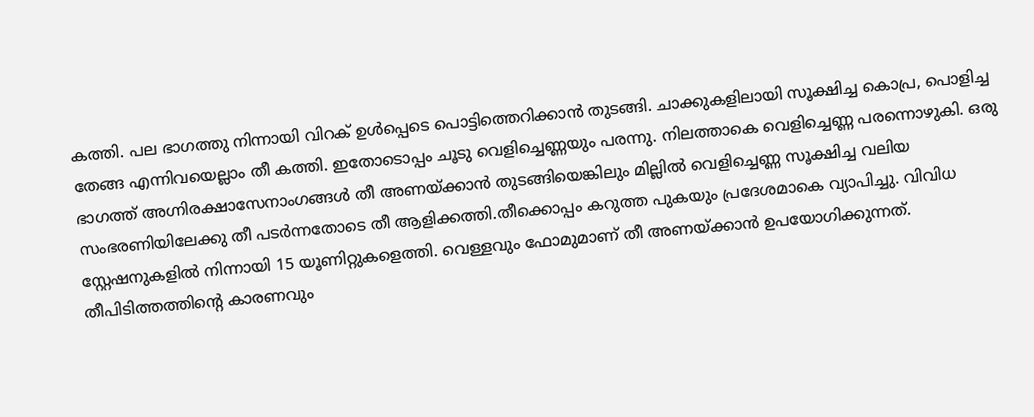കത്തി. പല ഭാഗത്തു നിന്നായി വിറക് ഉൾപ്പെടെ പൊട്ടിത്തെറിക്കാൻ തുടങ്ങി. ചാക്കുകളിലായി സൂക്ഷിച്ച കൊപ്ര, പൊളിച്ച തേങ്ങ എന്നിവയെല്ലാം തീ കത്തി. ഇതോടൊപ്പം ചൂടു വെളിച്ചെണ്ണയും പരന്നു. നിലത്താകെ വെളിച്ചെണ്ണ പരന്നൊഴുകി. ഒരു ഭാഗത്ത് അഗ്നിരക്ഷാസേനാംഗങ്ങൾ തീ അണയ്ക്കാൻ തുടങ്ങിയെങ്കിലും മില്ലിൽ വെളിച്ചെണ്ണ സൂക്ഷിച്ച വലിയ സംഭരണിയിലേക്കു തീ പടർന്നതോടെ തീ ആളിക്കത്തി.തീക്കൊപ്പം കറുത്ത പുകയും പ്രദേശമാകെ വ്യാപിച്ചു. വിവിധ സ്റ്റേഷനുകളിൽ നിന്നായി 15 യൂണിറ്റുകളെത്തി. വെള്ളവും ഫോമുമാണ് തീ അണയ്ക്കാൻ ഉപയോഗിക്കുന്നത്. തീപിടിത്തത്തിന്റെ കാരണവും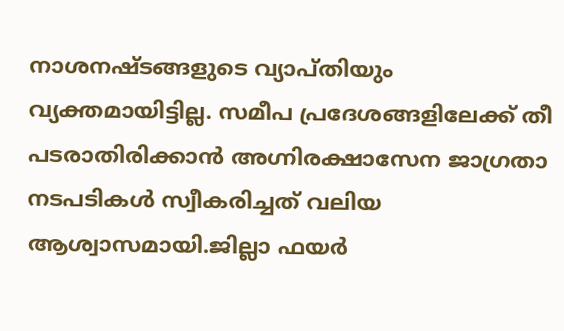നാശനഷ്ടങ്ങളുടെ വ്യാപ്തിയും വ്യക്തമായിട്ടില്ല. സമീപ പ്രദേശങ്ങളിലേക്ക് തീ പടരാതിരിക്കാൻ അഗ്നിരക്ഷാസേന ജാഗ്രതാ നടപടികൾ സ്വീകരിച്ചത് വലിയ ആശ്വാസമായി.ജില്ലാ ഫയർ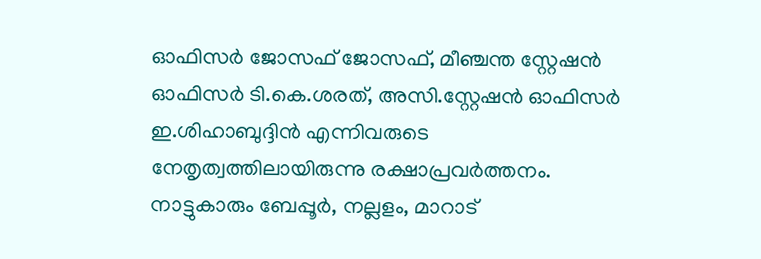ഓഫിസർ ജോസഫ് ജോസഫ്, മീഞ്ചന്ത സ്റ്റേഷൻ ഓഫിസർ ടി.കെ.ശരത്, അസി.സ്റ്റേഷൻ ഓഫിസർ ഇ.ശിഹാബുദ്ദിൻ എന്നിവരുടെ നേതൃത്വത്തിലായിരുന്നു രക്ഷാപ്രവർത്തനം. നാട്ടുകാരും ബേപ്പൂർ, നല്ലളം, മാറാട്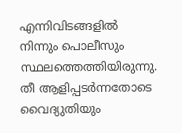എന്നിവിടങ്ങളിൽ നിന്നും പൊലീസും സ്ഥലത്തെത്തിയിരുന്നു. തീ ആളിപ്പടർന്നതോടെ വൈദ്യുതിയും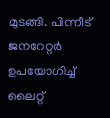മുടങ്ങി. പിന്നീട് ജനറേറ്റർ ഉപയോഗിച്ച് ലൈറ്റ്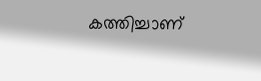കത്തിച്ചാണ്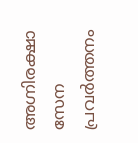അഗ്നിരക്ഷാ സേന പ്രവർത്തനം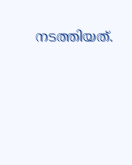നടത്തിയത്.